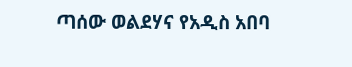ጣሰው ወልደሃና የአዲስ አበባ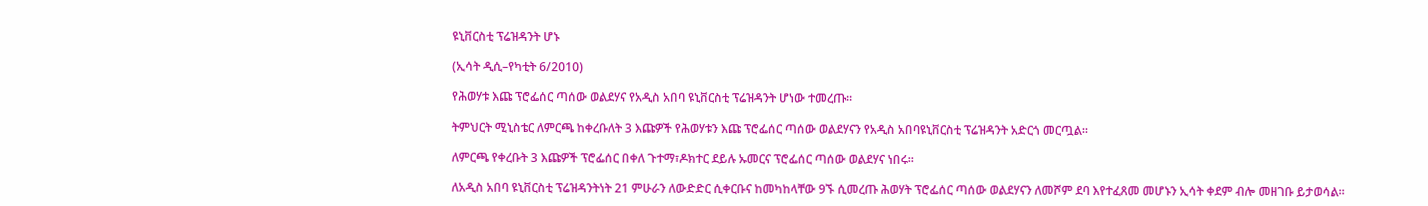ዩኒቨርስቲ ፕሬዝዳንት ሆኑ

(ኢሳት ዲሲ–የካቲት 6/2010)

የሕወሃቱ እጩ ፕሮፌሰር ጣሰው ወልደሃና የአዲስ አበባ ዩኒቨርስቲ ፕሬዝዳንት ሆነው ተመረጡ።

ትምህርት ሚኒስቴር ለምርጫ ከቀረቡለት 3 እጩዎች የሕወሃቱን እጩ ፕሮፌሰር ጣሰው ወልደሃናን የአዲስ አበባዩኒቨርስቲ ፕሬዝዳንት አድርጎ መርጧል።

ለምርጫ የቀረቡት 3 እጩዎች ፕሮፌሰር በቀለ ጉተማ፣ዶክተር ደይሉ ኡመርና ፕሮፌሰር ጣሰው ወልደሃና ነበሩ።

ለአዲስ አበባ ዩኒቨርስቲ ፕሬዝዳንትነት 21 ምሁራን ለውድድር ሲቀርቡና ከመካከላቸው 9ኙ ሲመረጡ ሕወሃት ፕሮፌሰር ጣሰው ወልደሃናን ለመሾም ደባ እየተፈጸመ መሆኑን ኢሳት ቀደም ብሎ መዘገቡ ይታወሳል።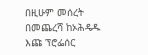በዚሁም መሰረት በመጨረሻ ከኦሕዴዱ እጩ ፕሮፌሰር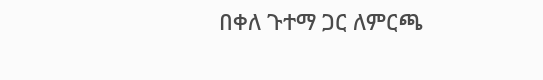በቀለ ጉተማ ጋር ለምርጫ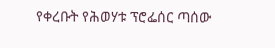የቀረቡት የሕወሃቱ ፕሮፌሰር ጣሰው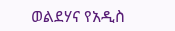ወልደሃና የአዲስ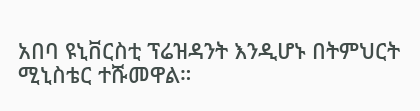አበባ ዩኒቨርስቲ ፕሬዝዳንት እንዲሆኑ በትምህርት ሚኒስቴር ተሹመዋል።